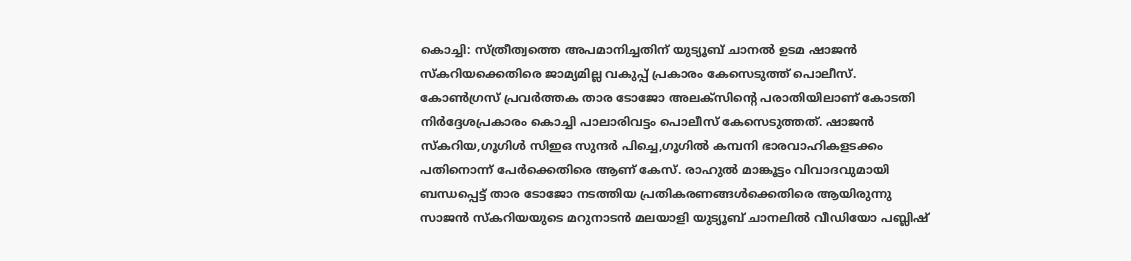കൊച്ചി: സ്ത്രീത്വത്തെ അപമാനിച്ചതിന് യുട്യൂബ് ചാനൽ ഉടമ ഷാജൻ സ്കറിയക്കെതിരെ ജാമ്യമില്ല വകുപ്പ് പ്രകാരം കേസെടുത്ത് പൊലീസ്. കോൺഗ്രസ് പ്രവർത്തക താര ടോജോ അലക്സിന്റെ പരാതിയിലാണ് കോടതി നിർദ്ദേശപ്രകാരം കൊച്ചി പാലാരിവട്ടം പൊലീസ് കേസെടുത്തത്. ഷാജൻ സ്കറിയ,ഗൂഗിൾ സിഇഒ സുന്ദർ പിച്ചെ,ഗൂഗിൽ കമ്പനി ഭാരവാഹികളടക്കം പതിനൊന്ന് പേർക്കെതിരെ ആണ് കേസ്. രാഹുൽ മാങ്കൂട്ടം വിവാദവുമായി ബന്ധപ്പെട്ട് താര ടോജോ നടത്തിയ പ്രതികരണങ്ങൾക്കെതിരെ ആയിരുന്നു സാജൻ സ്കറിയയുടെ മറുനാടൻ മലയാളി യുട്യൂബ് ചാനലിൽ വീഡിയോ പബ്ലിഷ്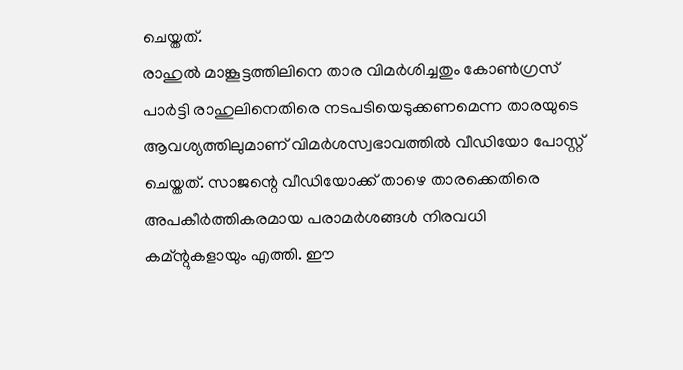ചെയ്തത്.
രാഹുൽ മാങ്കൂട്ടത്തിലിനെ താര വിമർശിച്ചതും കോൺഗ്രസ് പാർട്ടി രാഹുലിനെതിരെ നടപടിയെടുക്കണമെന്ന താരയുടെ ആവശ്യത്തിലുമാണ് വിമർശസ്വഭാവത്തിൽ വീഡിയോ പോസ്റ്റ് ചെയ്തത്. സാജന്റെ വീഡിയോക്ക് താഴെ താരക്കെതിരെ അപകീർത്തികരമായ പരാമർശങ്ങൾ നിരവധി കമ്ന്റുകളായും എത്തി. ഈ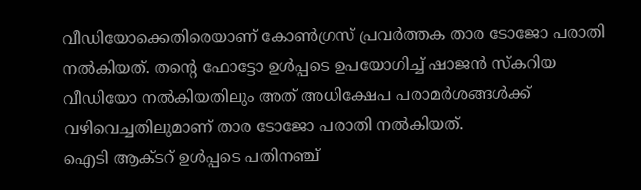വീഡിയോക്കെതിരെയാണ് കോൺഗ്രസ് പ്രവർത്തക താര ടോജോ പരാതി നൽകിയത്. തന്റെ ഫോട്ടോ ഉൾപ്പടെ ഉപയോഗിച്ച് ഷാജൻ സ്കറിയ വീഡിയോ നൽകിയതിലും അത് അധിക്ഷേപ പരാമർശങ്ങൾക്ക് വഴിവെച്ചതിലുമാണ് താര ടോജോ പരാതി നൽകിയത്.
ഐടി ആക്ടറ് ഉൾപ്പടെ പതിനഞ്ച്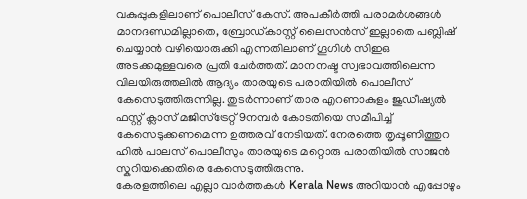വകുപ്പുകളിലാണ് പൊലീസ് കേസ്. അപകീർത്തി പരാമർശങ്ങൾ മാനദണ്ഡമില്ലാതെ, ബ്രോഡ്കാസ്റ്റ് ലൈസൻസ് ഇല്ലാതെ പബ്ലിഷ് ചെയ്യാൻ വഴിയൊരുക്കി എന്നതിലാണ് ഗൂഗിൾ സിഇഒ അടക്കമുള്ളവരെ പ്രതി ചേർത്തത്. മാനനഷ്ട സ്വഭാവത്തിലെന്ന വിലയിരുത്തലിൽ ആദ്യം താരയുടെ പരാതിയിൽ പൊലീസ് കേസെടുത്തിരുന്നില്ല. തുടർന്നാണ് താര എറണാകുളം ജുഡീഷ്യൽ ഫസ്റ്റ് ക്ലാസ് മജിസ്ട്രേറ്റ് 9നമ്പർ കോടതിയെ സമീപിച്ച് കേസെടുക്കണമെന്ന ഉത്തരവ് നേടിയത്. നേരത്തെ തൃപ്പൂണിത്തുറ ഹിൽ പാലസ് പൊലീസും താരയുടെ മറ്റൊരു പരാതിയിൽ സാജൻ സ്കറിയക്കെതിരെ കേസെടുത്തിരുന്നു.
കേരളത്തിലെ എല്ലാ വാർത്തകൾ Kerala News അറിയാൻ എപ്പോഴും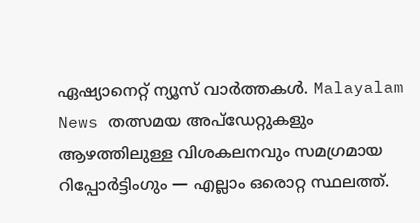ഏഷ്യാനെറ്റ് ന്യൂസ് വാർത്തകൾ. Malayalam News തത്സമയ അപ്ഡേറ്റുകളും ആഴത്തിലുള്ള വിശകലനവും സമഗ്രമായ റിപ്പോർട്ടിംഗും — എല്ലാം ഒരൊറ്റ സ്ഥലത്ത്.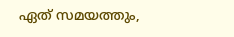ഏത് സമയത്തും,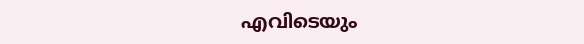എവിടെയും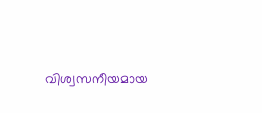വിശ്വസനീയമായ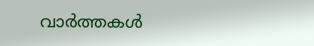വാർത്തകൾ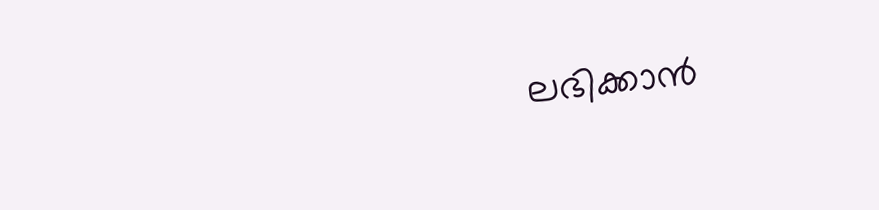ലഭിക്കാൻ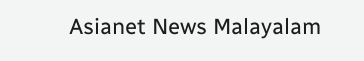Asianet News Malayalam